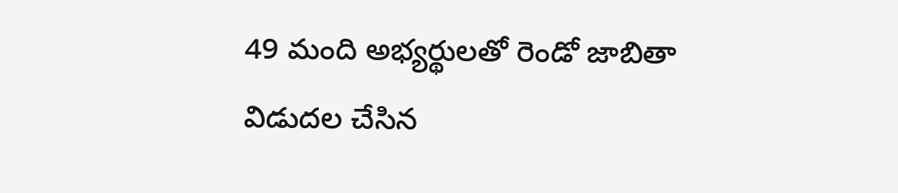49 మంది అభ్యర్థులతో రెండో జాబితా విడుదల చేసిన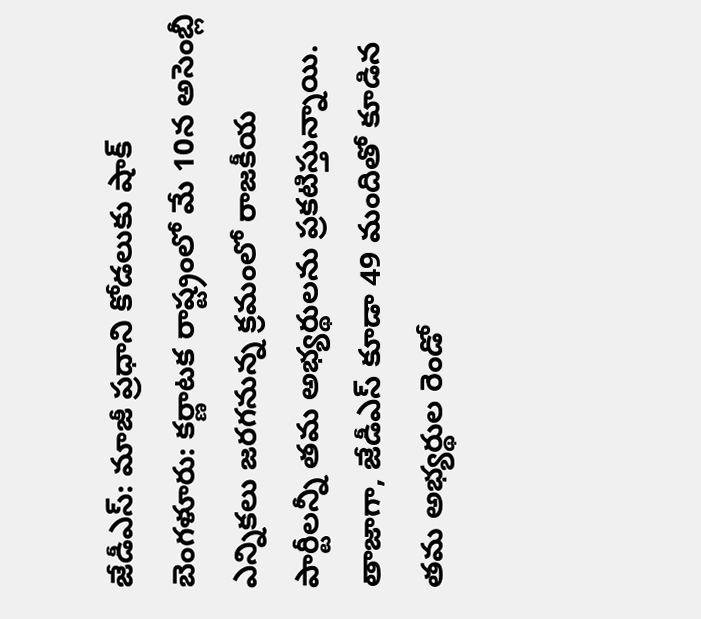జేడీఎస్: మాజీ ప్రధాని కోడలుకు షాక్
బెంగళూరు: కర్ణాటక రాష్ట్రంలో మే 10న అసెంబ్లీ ఎన్నికలు జరగనున్న క్రమంలో రాజకీయ పార్టీలన్నీ తమ అభ్యర్థులను ప్రకటిస్తున్నాయి. తాజాగా, జేడీఎస్ కూడా 49 మందితో కూడిన తమ అభ్యర్థుల రెండో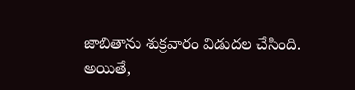జాబితాను శుక్రవారం విడుదల చేసింది. అయితే,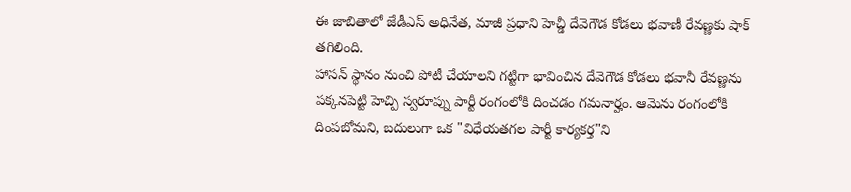ఈ జాబితాలో జేడీఎస్ అధినేత, మాజీ ప్రధాని హెచ్డీ దేవెగౌడ కోడలు భవాణీ రేవణ్ణకు షాక్ తగిలింది.
హాసన్ స్థానం నుంచి పోటీ చేయాలని గట్టిగా భావించిన దేవెగౌడ కోడలు భవానీ రేవణ్ణను పక్కనపెట్టి హెచ్పి స్వరూప్ను పార్టీ రంగంలోకి దించడం గమనార్హం. ఆమెను రంగంలోకి దింపబోమని, బదులుగా ఒక "విధేయతగల పార్టీ కార్యకర్త"ని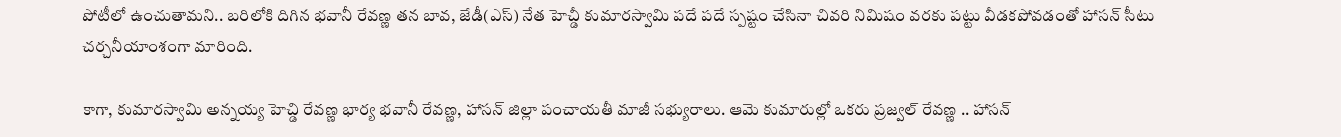పోటీలో ఉంచుతామని.. బరిలోకి దిగిన భవానీ రేవణ్ణ తన బావ, జేడీ(ఎస్) నేత హెచ్డీ కుమారస్వామి పదే పదే స్పష్టం చేసినా చివరి నిమిషం వరకు పట్టు వీడకపోవడంతో హాసన్ సీటు చర్చనీయాంశంగా మారింది.

కాగా, కుమారస్వామి అన్నయ్య హెచ్డి రేవణ్ణ భార్య భవానీ రేవణ్ణ, హాసన్ జిల్లా పంచాయతీ మాజీ సభ్యురాలు. ఆమె కుమారుల్లో ఒకరు ప్రజ్వల్ రేవణ్ణ .. హాసన్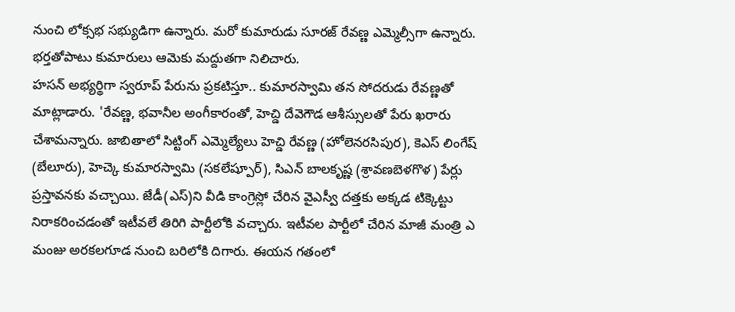నుంచి లోక్సభ సభ్యుడిగా ఉన్నారు. మరో కుమారుడు సూరజ్ రేవణ్ణ ఎమ్మెల్సీగా ఉన్నారు. భర్తతోపాటు కుమారులు ఆమెకు మద్దుతగా నిలిచారు.
హసన్ అభ్యర్థిగా స్వరూప్ పేరును ప్రకటిస్తూ.. కుమారస్వామి తన సోదరుడు రేవణ్ణతో మాట్లాడారు. 'రేవణ్ణ, భవానీల అంగీకారంతో, హెచ్డి దేవెగౌడ ఆశీస్సులతో పేరు ఖరారు చేశామన్నారు. జాబితాలో సిట్టింగ్ ఎమ్మెల్యేలు హెచ్డి రేవణ్ణ (హోలెనరసిపుర), కెఎస్ లింగేష్ (బేలూరు), హెచ్కె కుమారస్వామి (సకలేష్పూర్), సిఎన్ బాలకృష్ణ (శ్రావణబెళగొళ) పేర్లు ప్రస్తావనకు వచ్చాయి. జేడీ(ఎస్)ని వీడి కాంగ్రెస్లో చేరిన వైఎస్వీ దత్తకు అక్కడ టిక్కెట్టు నిరాకరించడంతో ఇటీవలే తిరిగి పార్టీలోకి వచ్చారు. ఇటీవల పార్టీలో చేరిన మాజీ మంత్రి ఎ మంజు అరకలగూడ నుంచి బరిలోకి దిగారు. ఈయన గతంలో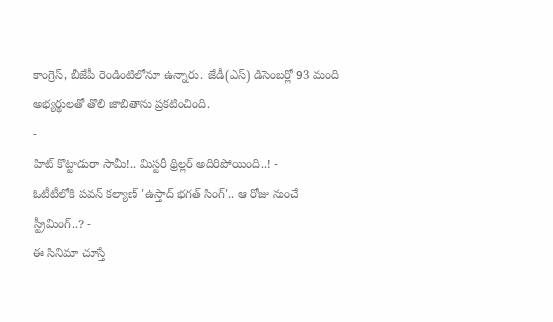కాంగ్రెస్, బీజేపీ రెండింటిలోనూ ఉన్నారు. జేడీ(ఎస్) డిసెంబర్లో 93 మంది అభ్యర్థులతో తొలి జాబితాను ప్రకటించింది.
-
హిట్ కొట్టాడురా సామీ!.. మిస్టరీ థ్రిల్లర్ అదిరిపోయింది..! -
ఓటీటీలోకి పవన్ కల్యాణ్ 'ఉస్తాద్ భగత్ సింగ్'.. ఆ రోజు నుంచే స్ట్రీమింగ్..? -
ఈ సినిమా చూస్తే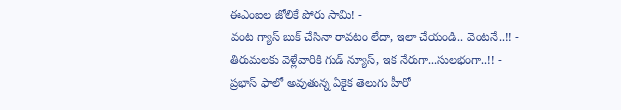ఈఎంఐల జోలికే పోరు సామి! -
వంట గ్యాస్ బుక్ చేసినా రావటం లేదా, ఇలా చేయండి.. వెంటనే..!! -
తిరుమలకు వెళ్లేవారికి గుడ్ న్యూస్, ఇక నేరుగా...సులభంగా..!! -
ప్రభాస్ ఫాలో అవుతున్న ఏకైక తెలుగు హీరో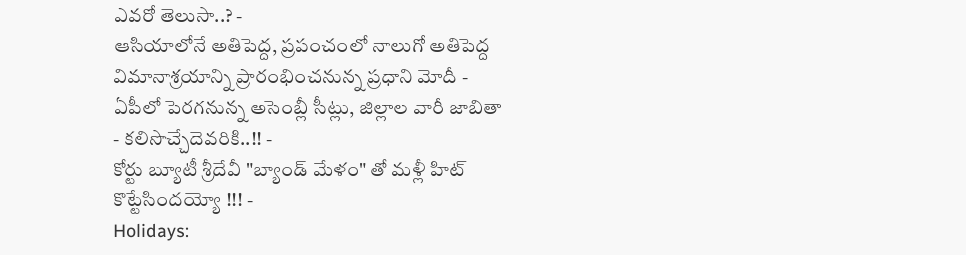ఎవరో తెలుసా..? -
ఆసియాలోనే అతిపెద్ద, ప్రపంచంలో నాలుగో అతిపెద్ద విమానాశ్రయాన్ని ప్రారంభించనున్న ప్రధాని మోదీ -
ఏపీలో పెరగనున్న అసెంబ్లీ సీట్లు, జిల్లాల వారీ జాబితా - కలిసొచ్చేదెవరికి..!! -
కోర్టు బ్యూటీ శ్రీదేవీ "బ్యాండ్ మేళం" తో మళ్లీ హిట్ కొట్టేసిందయ్యో !!! -
Holidays: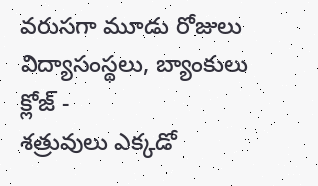వరుసగా మూడు రోజులు విద్యాసంస్థలు, బ్యాంకులు క్లోజ్ -
శత్రువులు ఎక్కడో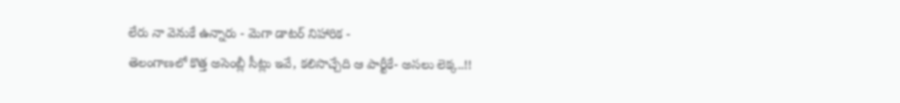లేరు నా వెనుకే ఉన్నారు - మెగా డాటర్ నిహారిక -
తెలంగాణలో కొత్త అసెంబ్లీ సీట్లు ఇవే, కలిసొచ్చేది ఆ పార్టీకే- అసలు లెక్క..!!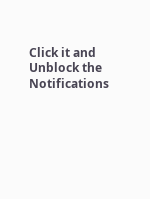Click it and Unblock the Notifications